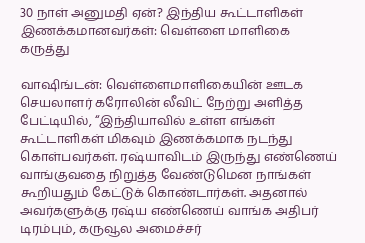30 நாள் அனுமதி ஏன்? இந்திய கூட்டாளிகள் இணக்கமானவர்கள்: வெள்ளை மாளிகை கருத்து

வாஷிங்டன்: வெள்ளைமாளிகையின் ஊடக செயலாளர் கரோலின் லீவிட் நேற்று அளித்த பேட்டியில், ‘‘இந்தியாவில் உள்ள எங்கள் கூட்டாளிகள் மிகவும் இணக்கமாக நடந்து கொள்பவர்கள். ரஷ்யாவிடம் இருந்து எண்ணெய் வாங்குவதை நிறுத்த வேண்டுமென நாங்கள் கூறியதும் கேட்டுக் கொண்டார்கள். அதனால் அவர்களுக்கு ரஷ்ய எண்ணெய் வாங்க அதிபர் டிரம்பும், கருவூல அமைச்சர்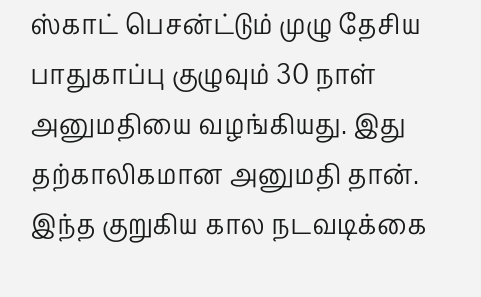ஸ்காட் பெசன்ட்டும் முழு தேசிய பாதுகாப்பு குழுவும் 30 நாள் அனுமதியை வழங்கியது. இது தற்காலிகமான அனுமதி தான். இந்த குறுகிய கால நடவடிக்கை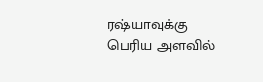ரஷ்யாவுக்கு பெரிய அளவில்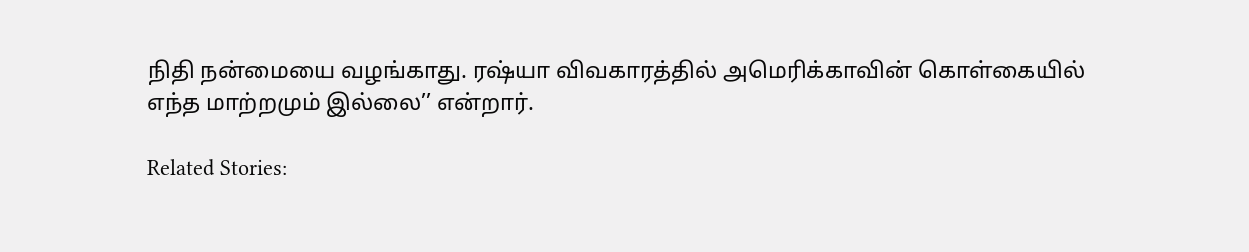நிதி நன்மையை வழங்காது. ரஷ்யா விவகாரத்தில் அமெரிக்காவின் கொள்கையில் எந்த மாற்றமும் இல்லை’’ என்றார்.

Related Stories: